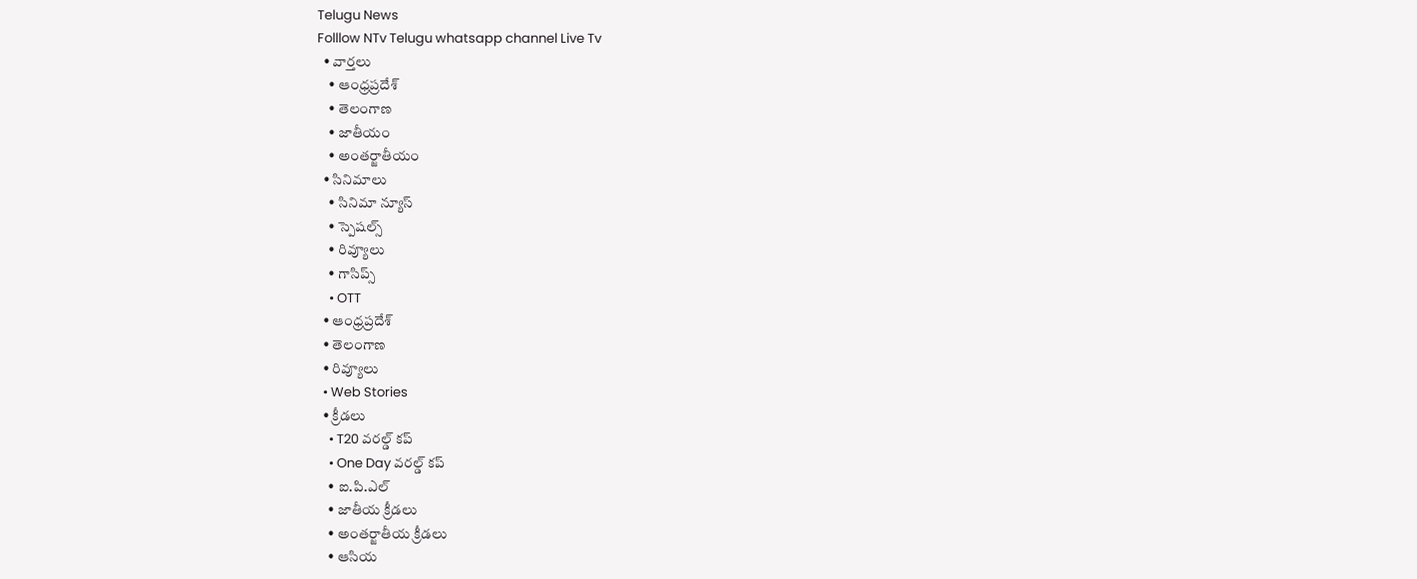Telugu News
Folllow NTv Telugu whatsapp channel Live Tv
  • వార్తలు
    • ఆంధ్రప్రదేశ్
    • తెలంగాణ
    • జాతీయం
    • అంతర్జాతీయం
  • సినిమాలు
    • సినిమా న్యూస్
    • స్పెషల్స్
    • రివ్యూలు
    • గాసిప్స్
    • OTT
  • ఆంధ్రప్రదేశ్
  • తెలంగాణ
  • రివ్యూలు
  • Web Stories
  • క్రీడలు
    • T20 వరల్డ్ కప్
    • One Day వరల్డ్ కప్
    • ఐ.పి.ఎల్
    • జాతీయ క్రీడలు
    • అంతర్జాతీయ క్రీడలు
    • ఆసియ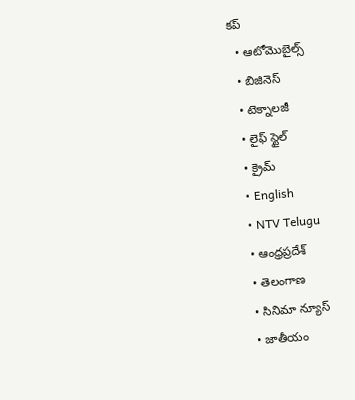కప్
  • ఆటోమొబైల్స్
  • బిజినెస్‌
  • టెక్నాలజీ
  • లైఫ్ స్టైల్
  • క్రైమ్
  • English
  • NTV Telugu
  • ఆంధ్రప్రదేశ్
  • తెలంగాణ
  • సినిమా న్యూస్
  • జాతీయం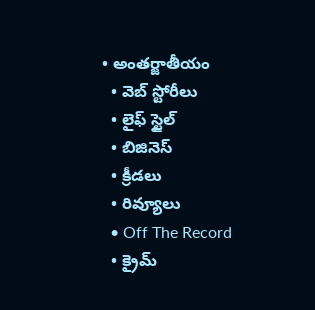• అంతర్జాతీయం
  • వెబ్ స్టోరీలు
  • లైఫ్ స్టైల్
  • బిజినెస్‌
  • క్రీడలు
  • రివ్యూలు
  • Off The Record
  • క్రైమ్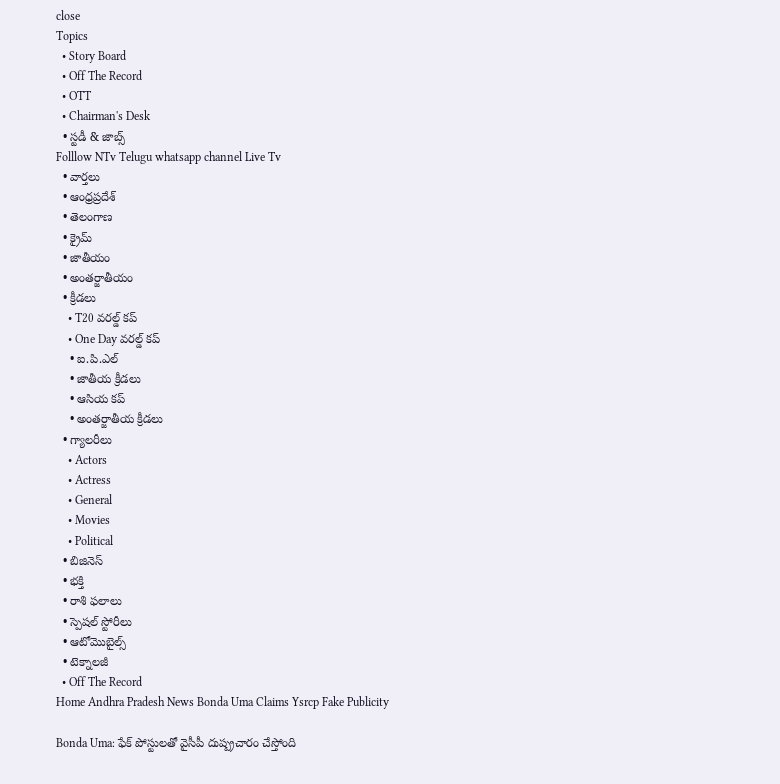close
Topics
  • Story Board
  • Off The Record
  • OTT
  • Chairman's Desk
  • స్టడీ & జాబ్స్
Folllow NTv Telugu whatsapp channel Live Tv
  • వార్తలు
  • ఆంధ్రప్రదేశ్
  • తెలంగాణ
  • క్రైమ్
  • జాతీయం
  • అంతర్జాతీయం
  • క్రీడలు
    • T20 వరల్డ్ కప్
    • One Day వరల్డ్ కప్
    • ఐ.పి.ఎల్
    • జాతీయ క్రీడలు
    • ఆసియ కప్
    • అంతర్జాతీయ క్రీడలు
  • గ్యాలరీలు
    • Actors
    • Actress
    • General
    • Movies
    • Political
  • బిజినెస్‌
  • భక్తి
  • రాశి ఫలాలు
  • స్పెషల్‌ స్టోరీలు
  • ఆటోమొబైల్స్
  • టెక్నాలజీ
  • Off The Record
Home Andhra Pradesh News Bonda Uma Claims Ysrcp Fake Publicity

Bonda Uma: ఫేక్ పోస్టులతో వైసీపీ దుష్ప్రచారం చేస్తోంది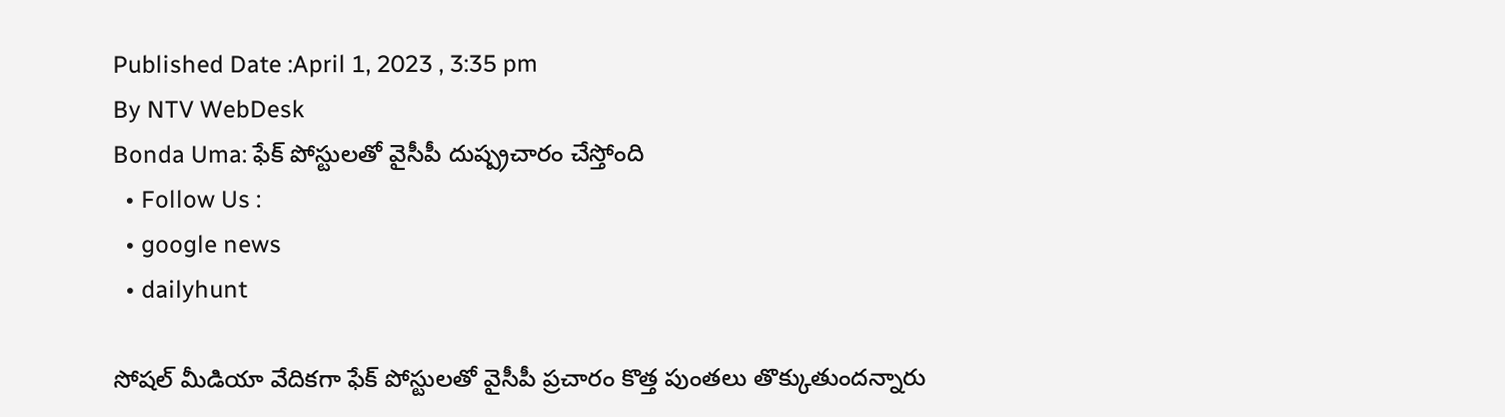Published Date :April 1, 2023 , 3:35 pm
By NTV WebDesk
Bonda Uma: ఫేక్ పోస్టులతో వైసీపీ దుష్ప్రచారం చేస్తోంది
  • Follow Us :
  • google news
  • dailyhunt

సోషల్ మీడియా వేదికగా ఫేక్ పోస్టులతో వైసీపీ ప్రచారం కొత్త పుంతలు తొక్కుతుందన్నారు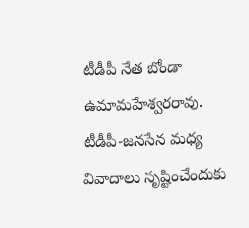టీడీపీ నేత బోండా ఉమామహేశ్వరరావు. టీడీపీ-జనసేన మధ్య వివాదాలు సృష్టించేందుకు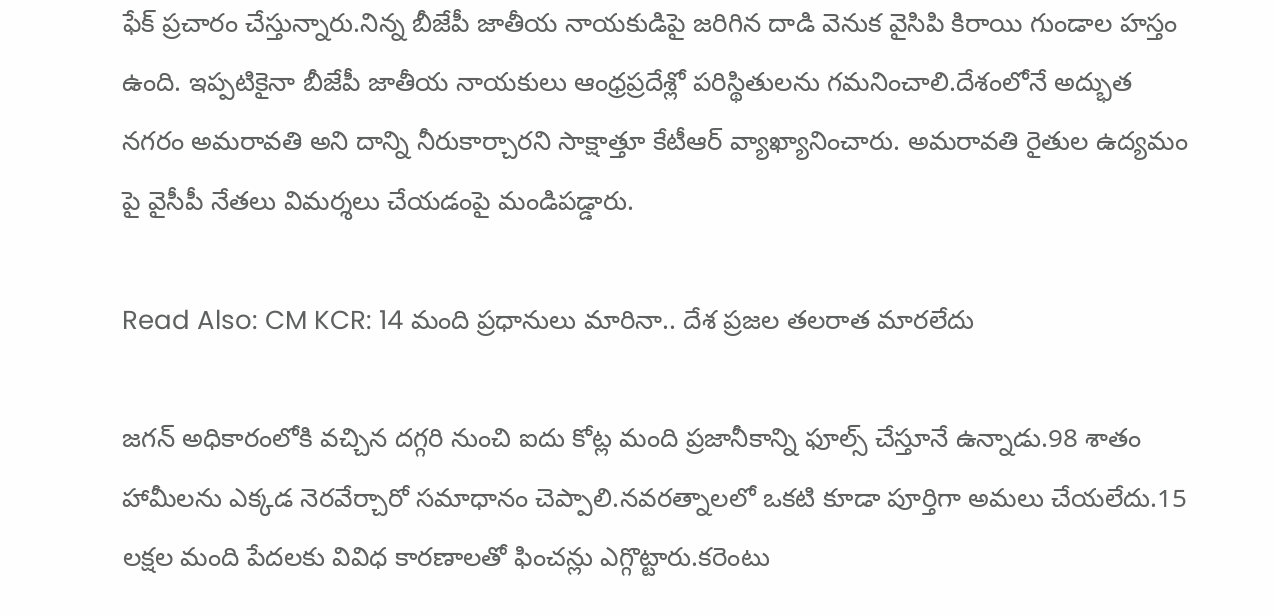ఫేక్ ప్రచారం చేస్తున్నారు.నిన్న బీజేపీ జాతీయ నాయకుడిపై జరిగిన దాడి వెనుక వైసిపి కిరాయి గుండాల హస్తం ఉంది. ఇప్పటికైనా బీజేపీ జాతీయ నాయకులు ఆంధ్రప్రదేశ్లో పరిస్థితులను గమనించాలి.దేశంలోనే అద్భుత నగరం అమరావతి అని దాన్ని నీరుకార్చారని సాక్షాత్తూ కేటీఆర్ వ్యాఖ్యానించారు. అమరావతి రైతుల ఉద్యమం పై వైసీపీ నేతలు విమర్శలు చేయడంపై మండిపడ్డారు.

Read Also: CM KCR: 14 మంది ప్రధానులు మారినా.. దేశ ప్రజల తలరాత మారలేదు

జగన్ అధికారంలోకి వచ్చిన దగ్గరి నుంచి ఐదు కోట్ల మంది ప్రజానీకాన్ని ఫూల్స్ చేస్తూనే ఉన్నాడు.98 శాతం హామీలను ఎక్కడ నెరవేర్చారో సమాధానం చెప్పాలి.నవరత్నాలలో ఒకటి కూడా పూర్తిగా అమలు చేయలేదు.15 లక్షల మంది పేదలకు వివిధ కారణాలతో ఫించన్లు ఎగ్గొట్టారు.కరెంటు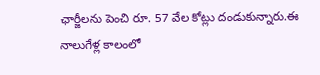ఛార్జీలను పెంచి రూ. 57 వేల కోట్లు దండుకున్నారు.ఈ నాలుగేళ్ల కాలంలో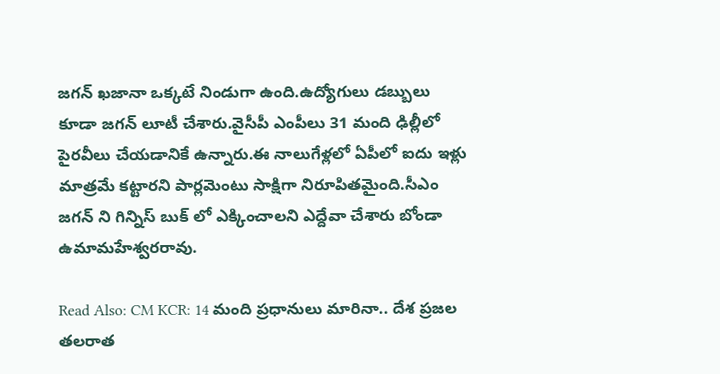జగన్ ఖజానా ఒక్కటే నిండుగా ఉంది.ఉద్యోగులు డబ్బులు కూడా జగన్ లూటీ చేశారు.వైసీపీ ఎంపీలు 31 మంది ఢిల్లీలో పైరవీలు చేయడానికే ఉన్నారు.ఈ నాలుగేళ్లలో ఏపీలో ఐదు ఇళ్లు మాత్రమే కట్టారని పార్లమెంటు సాక్షిగా నిరూపితమైంది.సీఎం జగన్ ని గిన్నిస్ బుక్ లో ఎక్కించాలని ఎద్దేవా చేశారు బోండా ఉమామహేశ్వరరావు.

Read Also: CM KCR: 14 మంది ప్రధానులు మారినా.. దేశ ప్రజల తలరాత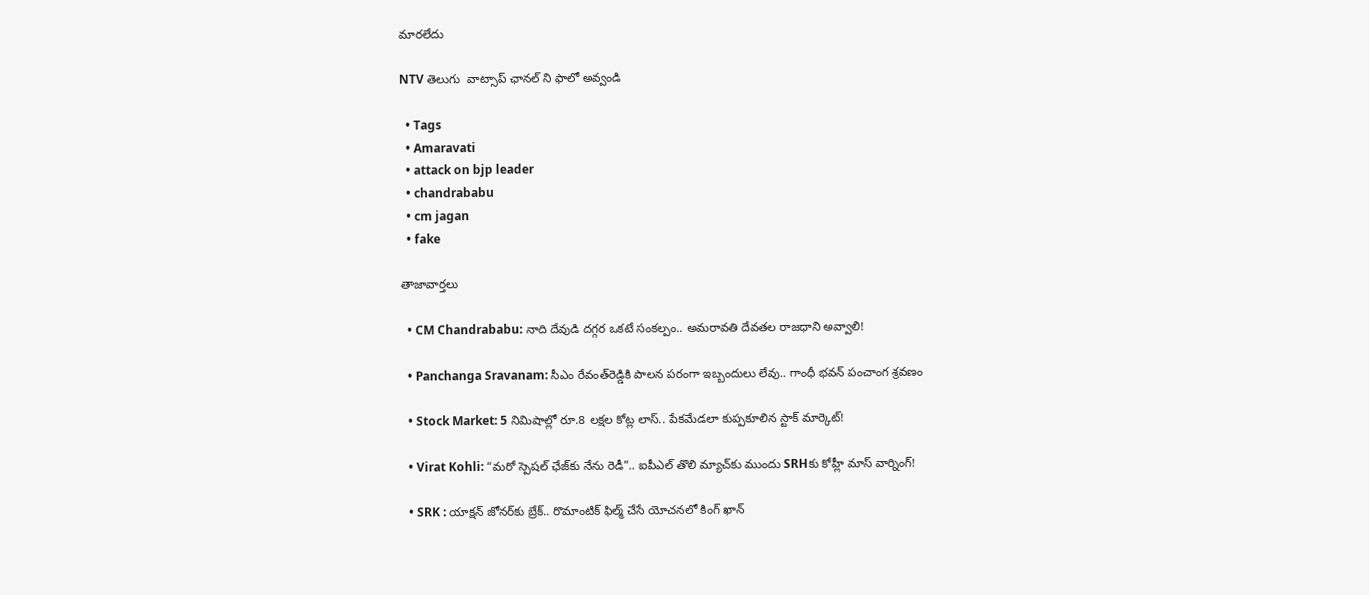మారలేదు

NTV తెలుగు  వాట్సాప్ ఛానల్ ని ఫాలో అవ్వండి

  • Tags
  • Amaravati
  • attack on bjp leader
  • chandrababu
  • cm jagan
  • fake

తాజావార్తలు

  • CM Chandrababu: నాది దేవుడి దగ్గర ఒకటే సంకల్పం.. అమరావతి దేవతల రాజధాని అవ్వాలి!

  • Panchanga Sravanam: సీఎం రేవంత్‌రెడ్డికి పాలన పరంగా ఇబ్బందులు లేవు.. గాంధీ భవన్ పంచాంగ శ్రవణం

  • Stock Market: 5 నిమిషాల్లో రూ.8 లక్షల కోట్ల లాస్.. పేకమేడలా కుప్పకూలిన స్టాక్ మార్కెట్!

  • Virat Kohli: “మరో స్పెషల్ ఛేజ్‌కు నేను రెడీ”.. ఐపీఎల్ తొలి మ్యాచ్‌కు ముందు SRHకు కోహ్లీ మాస్ వార్నింగ్!

  • SRK : యాక్షన్ జోనర్‌కు బ్రేక్.. రొమాంటిక్ ఫిల్మ్ చేసే యోచనలో కింగ్ ఖాన్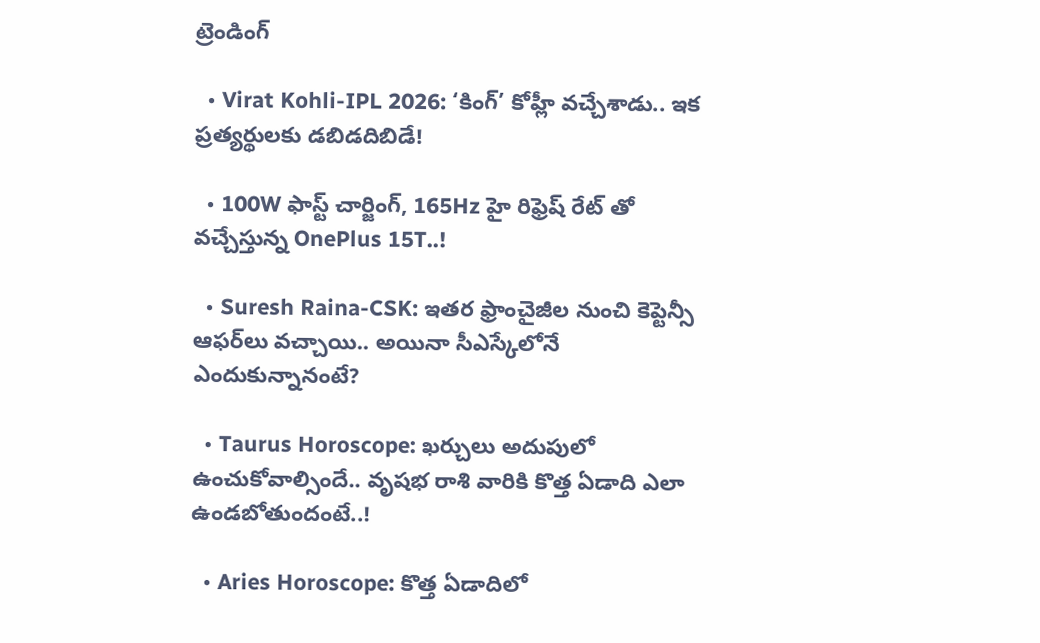ట్రెండింగ్‌

  • Virat Kohli-IPL 2026: ‘కింగ్’ కోహ్లీ వచ్చేశాడు.. ఇక ప్రత్యర్థులకు డబిడదిబిడే!

  • 100W ఫాస్ట్ చార్జింగ్, 165Hz హై రిఫ్రెష్ రేట్ తో వచ్చేస్తున్న OnePlus 15T..!

  • Suresh Raina-CSK: ఇతర ఫ్రాంచైజీల నుంచి కెప్టెన్సీ ఆఫర్‌లు వచ్చాయి.. అయినా సీఎస్కేలోనే ఎందుకున్నానంటే?

  • Taurus Horoscope: ఖర్చులు అదుపులో ఉంచుకోవాల్సిందే.. వృషభ రాశి వారికి కొత్త ఏడాది ఎలా ఉండబోతుందంటే..!

  • Aries Horoscope: కొత్త ఏడాదిలో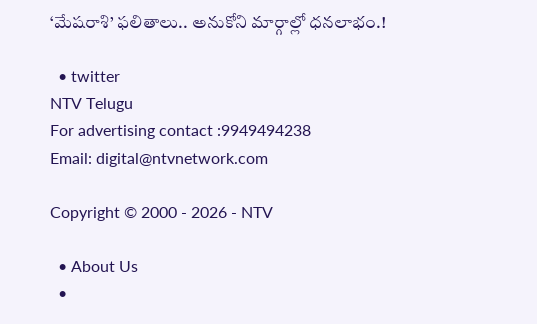‘మేషరాశి’ ఫలితాలు.. అనుకోని మార్గాల్లో ధనలాభం.!

  • twitter
NTV Telugu
For advertising contact :9949494238
Email: digital@ntvnetwork.com

Copyright © 2000 - 2026 - NTV

  • About Us
  •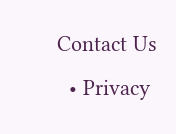Contact Us
  • Privacy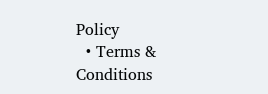Policy
  • Terms & Conditions